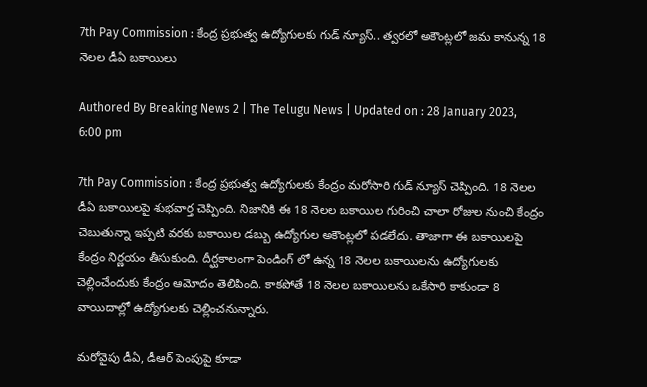7th Pay Commission : కేంద్ర ప్రభుత్వ ఉద్యోగులకు గుడ్ న్యూస్.. త్వరలో అకౌంట్లలో జమ కానున్న 18 నెలల డీఏ బకాయిలు

Authored By Breaking News 2 | The Telugu News | Updated on : 28 January 2023, 6:00 pm

7th Pay Commission : కేంద్ర ప్రభుత్వ ఉద్యోగులకు కేంద్రం మరోసారి గుడ్ న్యూస్ చెప్పింది. 18 నెలల డీఏ బకాయిలపై శుభవార్త చెప్పింది. నిజానికి ఈ 18 నెలల బకాయిల గురించి చాలా రోజుల నుంచి కేంద్రం చెబుతున్నా ఇప్పటి వరకు బకాయిల డబ్బు ఉద్యోగుల అకౌంట్లలో పడలేదు. తాజాగా ఈ బకాయిలపై కేంద్రం నిర్ణయం తీసుకుంది. దీర్ఘకాలంగా పెండింగ్ లో ఉన్న 18 నెలల బకాయిలను ఉద్యోగులకు చెల్లించేందుకు కేంద్రం ఆమోదం తెలిపింది. కాకపోతే 18 నెలల బకాయిలను ఒకేసారి కాకుండా 8 వాయిదాల్లో ఉద్యోగులకు చెల్లించనున్నారు.

మరోవైపు డీఏ, డీఆర్ పెంపుపై కూడా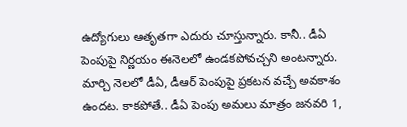ఉద్యోగులు ఆతృతగా ఎదురు చూస్తున్నారు. కానీ.. డీఏ పెంపుపై నిర్ణయం ఈనెలలో ఉండకపోవచ్చని అంటన్నారు. మార్చి నెలలో డీఏ, డీఆర్ పెంపుపై ప్రకటన వచ్చే అవకాశం ఉందట. కాకపోతే.. డీఏ పెంపు అమలు మాత్రం జనవరి 1,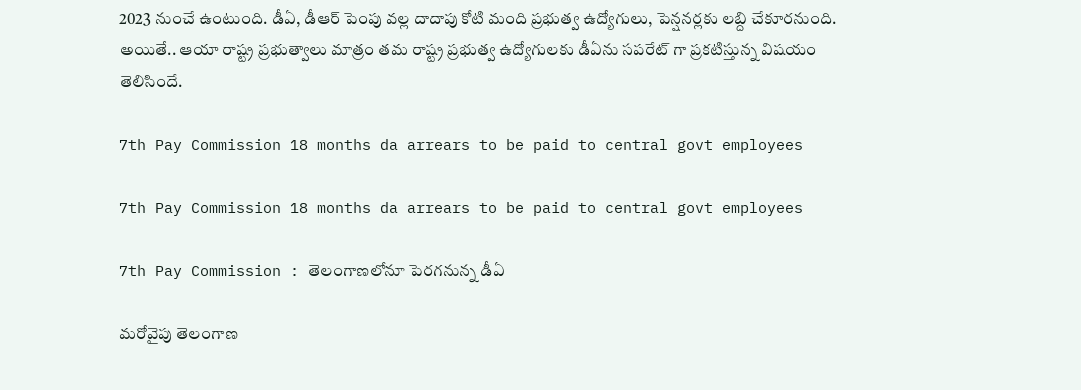2023 నుంచే ఉంటుంది. డీఏ, డీఆర్ పెంపు వల్ల దాదాపు కోటి మంది ప్రభుత్వ ఉద్యోగులు, పెన్షనర్లకు లబ్ది చేకూరనుంది. అయితే.. ఆయా రాష్ట్ర ప్రభుత్వాలు మాత్రం తమ రాష్ట్ర ప్రభుత్వ ఉద్యోగులకు డీఏను సపరేట్ గా ప్రకటిస్తున్న విషయం తెలిసిందే.

7th Pay Commission 18 months da arrears to be paid to central govt employees

7th Pay Commission 18 months da arrears to be paid to central govt employees

7th Pay Commission : తెలంగాణలోనూ పెరగనున్న డీఏ

మరోవైపు తెలంగాణ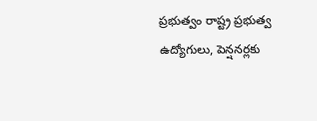ప్రభుత్వం రాష్ట్ర ప్రభుత్వ ఉద్యోగులు, పెన్షనర్లకు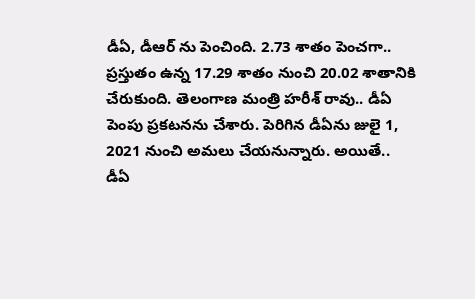డీఏ, డీఆర్ ను పెంచింది. 2.73 శాతం పెంచగా.. ప్రస్తుతం ఉన్న 17.29 శాతం నుంచి 20.02 శాతానికి చేరుకుంది. తెలంగాణ మంత్రి హరీశ్ రావు.. డీఏ పెంపు ప్రకటనను చేశారు. పెరిగిన డీఏను జులై 1, 2021 నుంచి అమలు చేయనున్నారు. అయితే.. డీఏ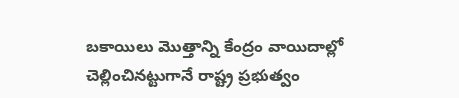బకాయిలు మొత్తాన్ని కేంద్రం వాయిదాల్లో చెల్లించినట్టుగానే రాష్ట్ర ప్రభుత్వం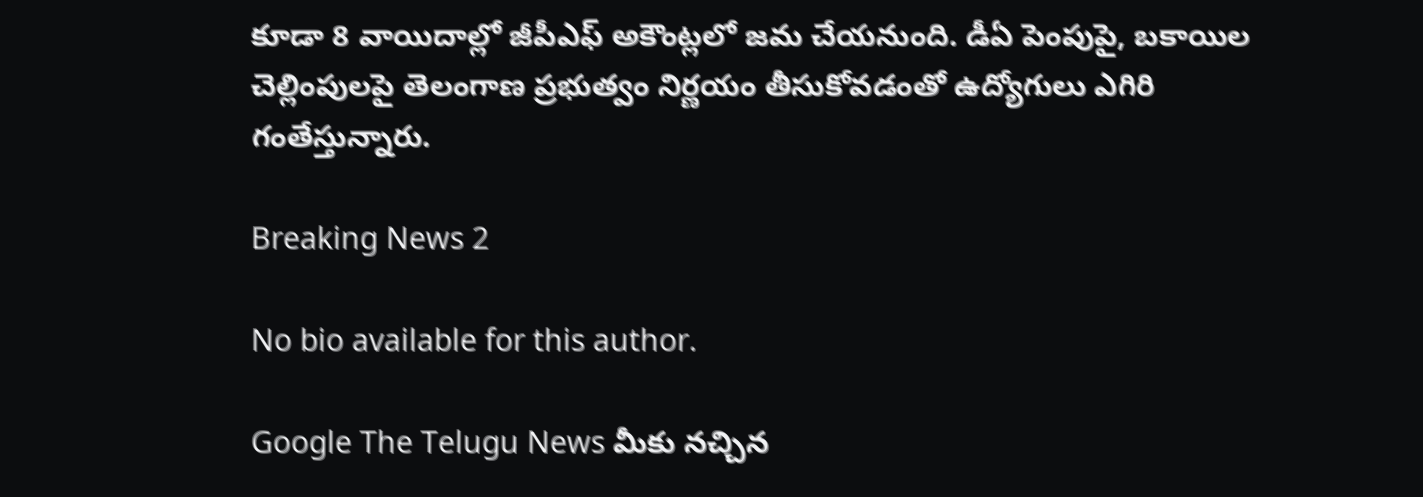కూడా 8 వాయిదాల్లో జీపీఎఫ్ అకౌంట్లలో జమ చేయనుంది. డీఏ పెంపుపై, బకాయిల చెల్లింపులపై తెలంగాణ ప్రభుత్వం నిర్ణయం తీసుకోవడంతో ఉద్యోగులు ఎగిరి గంతేస్తున్నారు.

Breaking News 2

No bio available for this author.

Google The Telugu News మీకు నచ్చిన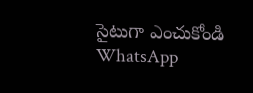సైటుగా ఎంచుకోండి
WhatsApp